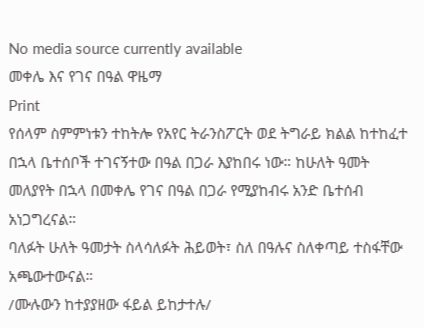No media source currently available
መቀሌ እና የገና በዓል ዋዜማ
Print
የሰላም ስምምነቱን ተከትሎ የአየር ትራንስፖርት ወደ ትግራይ ክልል ከተከፈተ በኋላ ቤተሰቦች ተገናኝተው በዓል በጋራ እያከበሩ ነው። ከሁለት ዓመት መለያየት በኋላ በመቀሌ የገና በዓል በጋራ የሚያከብሩ አንድ ቤተሰብ አነጋግረናል።
ባለፉት ሁለት ዓመታት ስላሳለፉት ሕይወት፣ ስለ በዓሉና ስለቀጣይ ተስፋቸው አጫውተውናል።
/ሙሉውን ከተያያዘው ፋይል ይከታተሉ/